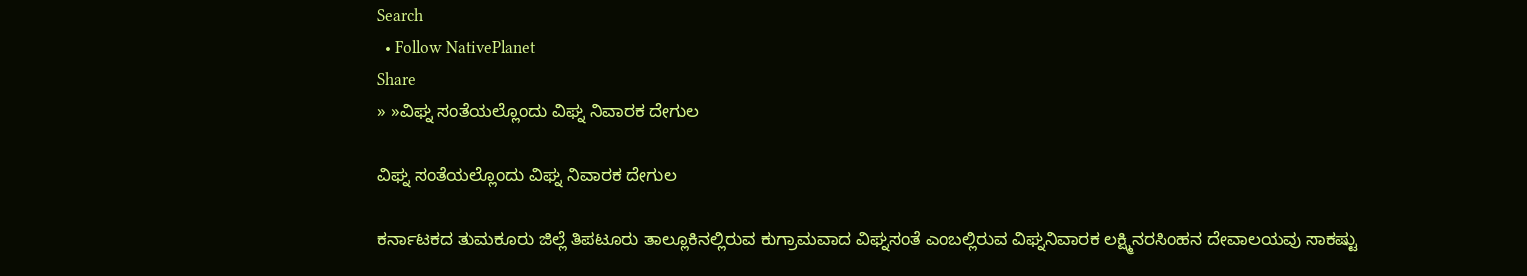Search
  • Follow NativePlanet
Share
» »ವಿಘ್ನ ಸಂತೆಯಲ್ಲೊಂದು ವಿಘ್ನ ನಿವಾರಕ ದೇಗುಲ

ವಿಘ್ನ ಸಂತೆಯಲ್ಲೊಂದು ವಿಘ್ನ ನಿವಾರಕ ದೇಗುಲ

ಕರ್ನಾಟಕದ ತುಮಕೂರು ಜಿಲ್ಲೆ ತಿಪಟೂರು ತಾಲ್ಲೂಕಿನಲ್ಲಿರುವ ಕುಗ್ರಾಮವಾದ ವಿಘ್ನಸಂತೆ ಎಂಬಲ್ಲಿರುವ ವಿಘ್ನನಿವಾರಕ ಲಕ್ಷ್ಮಿನರಸಿಂಹನ ದೇವಾಲಯವು ಸಾಕಷ್ಟು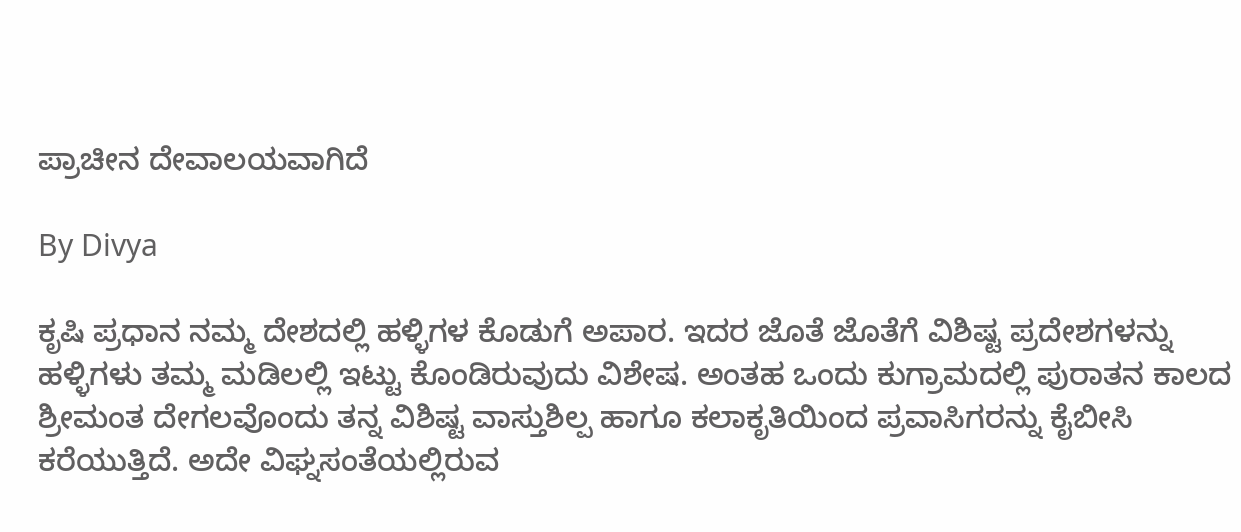ಪ್ರಾಚೀನ ದೇವಾಲಯವಾಗಿದೆ

By Divya

ಕೃಷಿ ಪ್ರಧಾನ ನಮ್ಮ ದೇಶದಲ್ಲಿ ಹಳ್ಳಿಗಳ ಕೊಡುಗೆ ಅಪಾರ. ಇದರ ಜೊತೆ ಜೊತೆಗೆ ವಿಶಿಷ್ಟ ಪ್ರದೇಶಗಳನ್ನು ಹಳ್ಳಿಗಳು ತಮ್ಮ ಮಡಿಲಲ್ಲಿ ಇಟ್ಟು ಕೊಂಡಿರುವುದು ವಿಶೇಷ. ಅಂತಹ ಒಂದು ಕುಗ್ರಾಮದಲ್ಲಿ ಪುರಾತನ ಕಾಲದ ಶ್ರೀಮಂತ ದೇಗಲವೊಂದು ತನ್ನ ವಿಶಿಷ್ಟ ವಾಸ್ತುಶಿಲ್ಪ ಹಾಗೂ ಕಲಾಕೃತಿಯಿಂದ ಪ್ರವಾಸಿಗರನ್ನು ಕೈಬೀಸಿ ಕರೆಯುತ್ತಿದೆ. ಅದೇ ವಿಘ್ನಸಂತೆಯಲ್ಲಿರುವ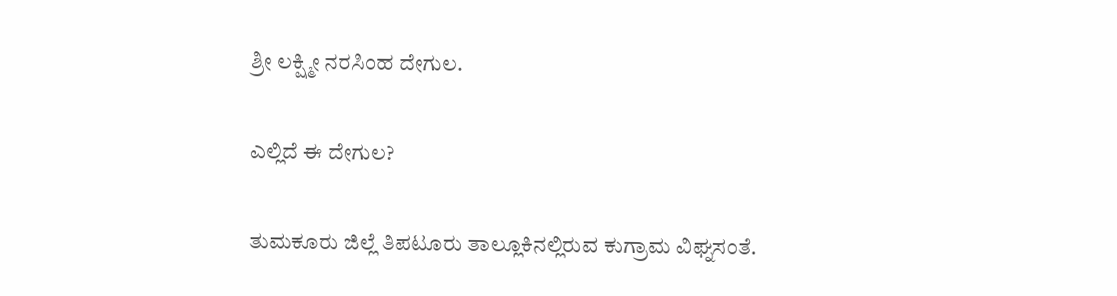ಶ್ರೀ ಲಕ್ಷ್ಮೀ ನರಸಿಂಹ ದೇಗುಲ.

ಎಲ್ಲಿದೆ ಈ ದೇಗುಲ?

ತುಮಕೂರು ಜಿಲ್ಲೆ ತಿಪಟೂರು ತಾಲ್ಲೂಕಿನಲ್ಲಿರುವ ಕುಗ್ರಾಮ ವಿಘ್ನಸಂತೆ.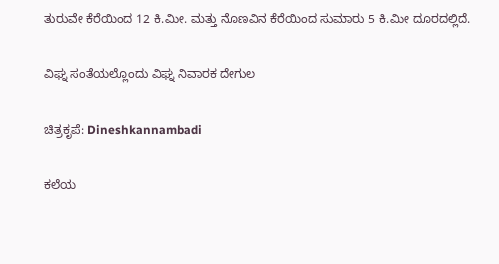ತುರುವೇ ಕೆರೆಯಿಂದ 12 ಕಿ.ಮೀ. ಮತ್ತು ನೊಣವಿನ ಕೆರೆಯಿಂದ ಸುಮಾರು 5 ಕಿ.ಮೀ ದೂರದಲ್ಲಿದೆ.

ವಿಘ್ನ ಸಂತೆಯಲ್ಲೊಂದು ವಿಘ್ನ ನಿವಾರಕ ದೇಗುಲ

ಚಿತ್ರಕೃಪೆ: Dineshkannambadi

ಕಲೆಯ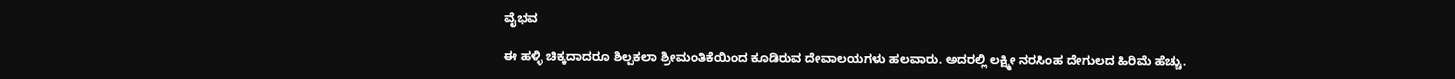ವೈಭವ

ಈ ಹಳ್ಳಿ ಚಿಕ್ಕದಾದರೂ ಶಿಲ್ಪಕಲಾ ಶ್ರೀಮಂತಿಕೆಯಿಂದ ಕೂಡಿರುವ ದೇವಾಲಯಗಳು ಹಲವಾರು. ಅದರಲ್ಲಿ ಲಕ್ಷ್ಮೀ ನರಸಿಂಹ ದೇಗುಲದ ಹಿರಿಮೆ ಹೆಚ್ಚು.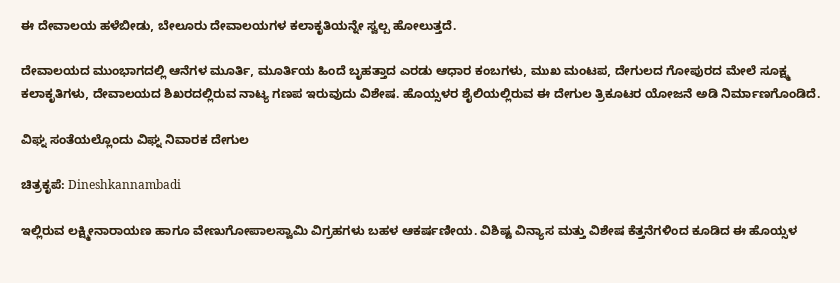ಈ ದೇವಾಲಯ ಹಳೆಬೀಡು, ಬೇಲೂರು ದೇವಾಲಯಗಳ ಕಲಾಕೃತಿಯನ್ನೇ ಸ್ವಲ್ಪ ಹೋಲುತ್ತದೆ.

ದೇವಾಲಯದ ಮುಂಭಾಗದಲ್ಲಿ ಆನೆಗಳ ಮೂರ್ತಿ, ಮೂರ್ತಿಯ ಹಿಂದೆ ಬೃಹತ್ತಾದ ಎರಡು ಆಧಾರ ಕಂಬಗಳು, ಮುಖ ಮಂಟಪ, ದೇಗುಲದ ಗೋಪುರದ ಮೇಲೆ ಸೂಕ್ಷ್ಮ ಕಲಾಕೃತಿಗಳು, ದೇವಾಲಯದ ಶಿಖರದಲ್ಲಿರುವ ನಾಟ್ಯ ಗಣಪ ಇರುವುದು ವಿಶೇಷ. ಹೊಯ್ಸಳರ ಶೈಲಿಯಲ್ಲಿರುವ ಈ ದೇಗುಲ ತ್ರಿಕೂಟರ ಯೋಜನೆ ಅಡಿ ನಿರ್ಮಾಣಗೊಂಡಿದೆ.

ವಿಘ್ನ ಸಂತೆಯಲ್ಲೊಂದು ವಿಘ್ನ ನಿವಾರಕ ದೇಗುಲ

ಚಿತ್ರಕೃಪೆ: Dineshkannambadi

ಇಲ್ಲಿರುವ ಲಕ್ಷ್ಮೀನಾರಾಯಣ ಹಾಗೂ ವೇಣುಗೋಪಾಲಸ್ವಾಮಿ ವಿಗ್ರಹಗಳು ಬಹಳ ಆಕರ್ಷಣೀಯ. ವಿಶಿಷ್ಟ ವಿನ್ಯಾಸ ಮತ್ತು ವಿಶೇಷ ಕೆತ್ತನೆಗಳಿಂದ ಕೂಡಿದ ಈ ಹೊಯ್ಸಳ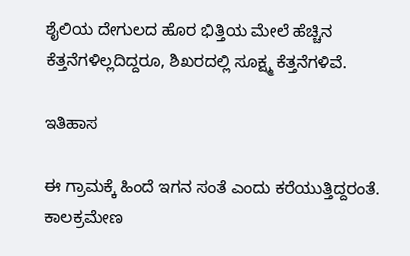ಶೈಲಿಯ ದೇಗುಲದ ಹೊರ ಭಿತ್ತಿಯ ಮೇಲೆ ಹೆಚ್ಚಿನ ಕೆತ್ತನೆಗಳಿಲ್ಲದಿದ್ದರೂ, ಶಿಖರದಲ್ಲಿ ಸೂಕ್ಷ್ಮ ಕೆತ್ತನೆಗಳಿವೆ.

ಇತಿಹಾಸ

ಈ ಗ್ರಾಮಕ್ಕೆ ಹಿಂದೆ ಇಗನ ಸಂತೆ ಎಂದು ಕರೆಯುತ್ತಿದ್ದರಂತೆ. ಕಾಲಕ್ರಮೇಣ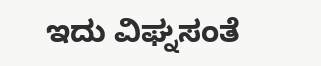ಇದು ವಿಘ್ನಸಂತೆ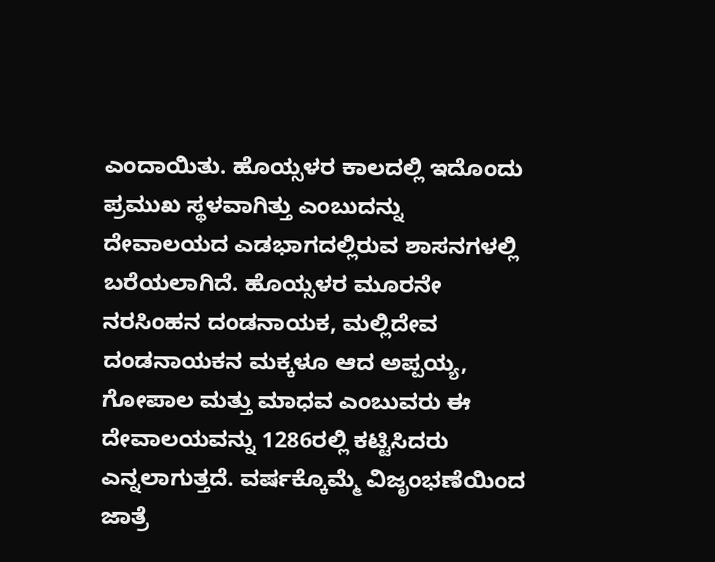ಎಂದಾಯಿತು. ಹೊಯ್ಸಳರ ಕಾಲದಲ್ಲಿ ಇದೊಂದು ಪ್ರಮುಖ ಸ್ಥಳವಾಗಿತ್ತು ಎಂಬುದನ್ನು ದೇವಾಲಯದ ಎಡಭಾಗದಲ್ಲಿರುವ ಶಾಸನಗಳಲ್ಲಿ ಬರೆಯಲಾಗಿದೆ. ಹೊಯ್ಸಳರ ಮೂರನೇ ನರಸಿಂಹನ ದಂಡನಾಯಕ, ಮಲ್ಲಿದೇವ ದಂಡನಾಯಕನ ಮಕ್ಕಳೂ ಆದ ಅಪ್ಪಯ್ಯ, ಗೋಪಾಲ ಮತ್ತು ಮಾಧವ ಎಂಬುವರು ಈ ದೇವಾಲಯವನ್ನು 1286ರಲ್ಲಿ ಕಟ್ಟಿಸಿದರು ಎನ್ನಲಾಗುತ್ತದೆ. ವರ್ಷಕ್ಕೊಮ್ಮೆ ವಿಜೃಂಭಣೆಯಿಂದ ಜಾತ್ರೆ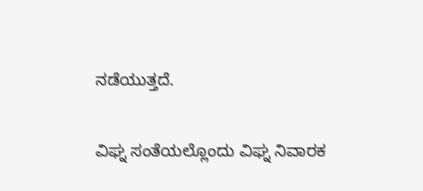ನಡೆಯುತ್ತದೆ.

ವಿಘ್ನ ಸಂತೆಯಲ್ಲೊಂದು ವಿಘ್ನ ನಿವಾರಕ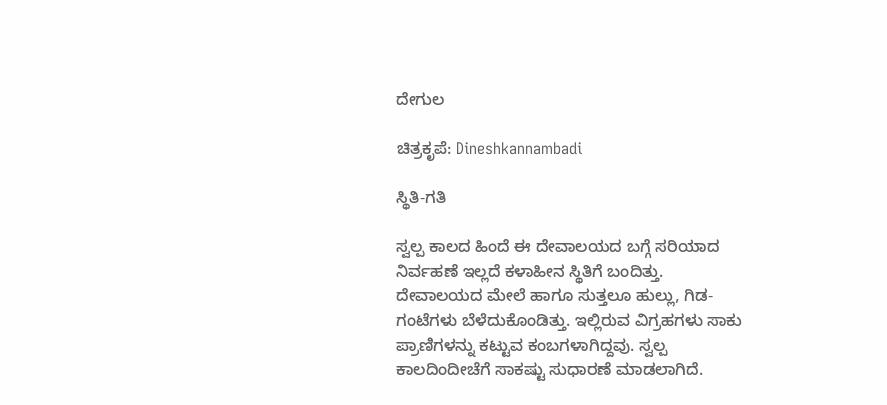ದೇಗುಲ

ಚಿತ್ರಕೃಪೆ: Dineshkannambadi

ಸ್ಥಿತಿ-ಗತಿ

ಸ್ವಲ್ಪ ಕಾಲದ ಹಿಂದೆ ಈ ದೇವಾಲಯದ ಬಗ್ಗೆ ಸರಿಯಾದ ನಿರ್ವಹಣೆ ಇಲ್ಲದೆ ಕಳಾಹೀನ ಸ್ಥಿತಿಗೆ ಬಂದಿತ್ತು. ದೇವಾಲಯದ ಮೇಲೆ ಹಾಗೂ ಸುತ್ತಲೂ ಹುಲ್ಲು, ಗಿಡ-ಗಂಟೆಗಳು ಬೆಳೆದುಕೊಂಡಿತ್ತು. ಇಲ್ಲಿರುವ ವಿಗ್ರಹಗಳು ಸಾಕು ಪ್ರಾಣಿಗಳನ್ನು ಕಟ್ಟುವ ಕಂಬಗಳಾಗಿದ್ದವು. ಸ್ವಲ್ಪ ಕಾಲದಿಂದೀಚೆಗೆ ಸಾಕಷ್ಟು ಸುಧಾರಣೆ ಮಾಡಲಾಗಿದೆ.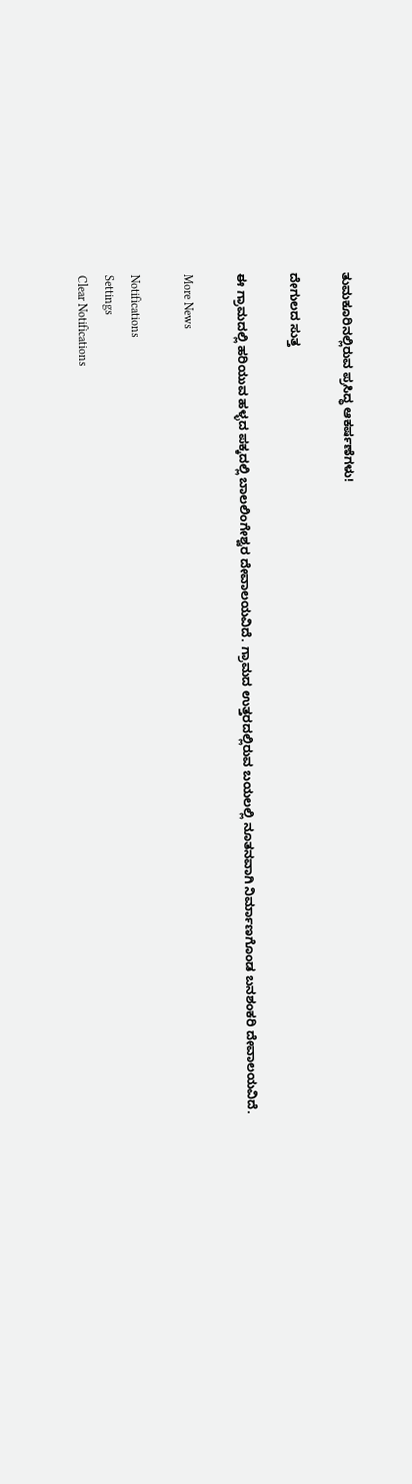ತುಮಕೂರಿನಲ್ಲಿರುವ ಪ್ರಸಿದ್ಧ ಆಕರ್ಷಣೆಗಳು!

ದೇಗುಲದ ಸುತ್ತ

ಈ ಗ್ರಾಮದಲ್ಲಿ ಹರಿಯುವ ಹಳ್ಳದ ಪಕ್ಕದಲ್ಲಿ ಬಾಲಲಿಂಗೇಶ್ವರ ದೇವಾಲಯವಿದೆ. ಗ್ರಾಮದ ಉತ್ತರದಲ್ಲಿರುವ ಬಯಲಲ್ಲಿ ನೂತನವಾಗಿ ನಿರ್ಮಾಣಗೊಂಡ ಬನಶಂಕರಿ ದೇವಾಲಯವಿದೆ.

More News

Notifications
Settings
Clear Notifications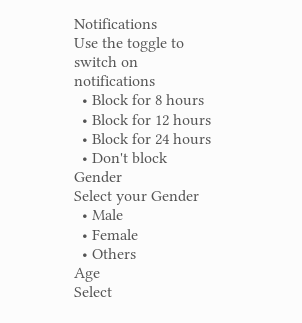Notifications
Use the toggle to switch on notifications
  • Block for 8 hours
  • Block for 12 hours
  • Block for 24 hours
  • Don't block
Gender
Select your Gender
  • Male
  • Female
  • Others
Age
Select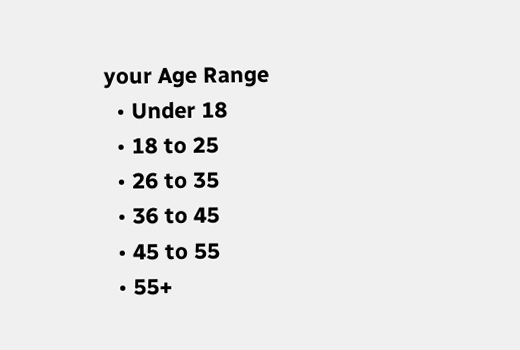your Age Range
  • Under 18
  • 18 to 25
  • 26 to 35
  • 36 to 45
  • 45 to 55
  • 55+